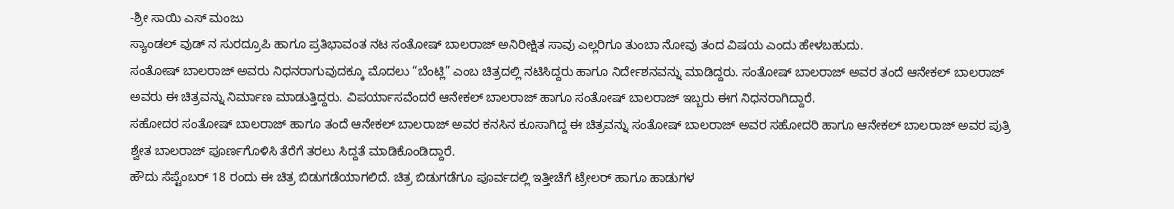-ಶ್ರೀ ಸಾಯಿ ಎಸ್ ಮಂಜು
ಸ್ಯಾಂಡಲ್ ವುಡ್ ನ ಸುರದ್ರೂಪಿ ಹಾಗೂ ಪ್ರತಿಭಾವಂತ ನಟ ಸಂತೋಷ್ ಬಾಲರಾಜ್ ಅನಿರೀಕ್ಷಿತ ಸಾವು ಎಲ್ಲರಿಗೂ ತುಂಬಾ ನೋವು ತಂದ ವಿಷಯ ಎಂದು ಹೇಳಬಹುದು.
ಸಂತೋಷ್ ಬಾಲರಾಜ್ ಅವರು ನಿಧನರಾಗುವುದಕ್ಕೂ ಮೊದಲು “ಬೆಂಟ್ಲಿ” ಎಂಬ ಚಿತ್ರದಲ್ಲಿ ನಟಿಸಿದ್ದರು ಹಾಗೂ ನಿರ್ದೇಶನವನ್ನು ಮಾಡಿದ್ದರು. ಸಂತೋಷ್ ಬಾಲರಾಜ್ ಅವರ ತಂದೆ ಆನೇಕಲ್ ಬಾಲರಾಜ್ ಅವರು ಈ ಚಿತ್ರವನ್ನು ನಿರ್ಮಾಣ ಮಾಡುತ್ತಿದ್ದರು. ವಿಪರ್ಯಾಸವೆಂದರೆ ಆನೇಕಲ್ ಬಾಲರಾಜ್ ಹಾಗೂ ಸಂತೋಷ್ ಬಾಲರಾಜ್ ಇಬ್ಬರು ಈಗ ನಿಧನರಾಗಿದ್ದಾರೆ.
ಸಹೋದರ ಸಂತೋಷ್ ಬಾಲರಾಜ್ ಹಾಗೂ ತಂದೆ ಆನೇಕಲ್ ಬಾಲರಾಜ್ ಅವರ ಕನಸಿನ ಕೂಸಾಗಿದ್ದ ಈ ಚಿತ್ರವನ್ನು ಸಂತೋಷ್ ಬಾಲರಾಜ್ ಅವರ ಸಹೋದರಿ ಹಾಗೂ ಆನೇಕಲ್ ಬಾಲರಾಜ್ ಅವರ ಪುತ್ರಿ ಶ್ವೇತ ಬಾಲರಾಜ್ ಪೂರ್ಣಗೊಳಿಸಿ ತೆರೆಗೆ ತರಲು ಸಿದ್ದತೆ ಮಾಡಿಕೊಂಡಿದ್ದಾರೆ.
ಹೌದು ಸೆಪ್ಟೆಂಬರ್ 18 ರಂದು ಈ ಚಿತ್ರ ಬಿಡುಗಡೆಯಾಗಲಿದೆ. ಚಿತ್ರ ಬಿಡುಗಡೆಗೂ ಪೂರ್ವದಲ್ಲಿ ಇತ್ತೀಚೆಗೆ ಟ್ರೇಲರ್ ಹಾಗೂ ಹಾಡುಗಳ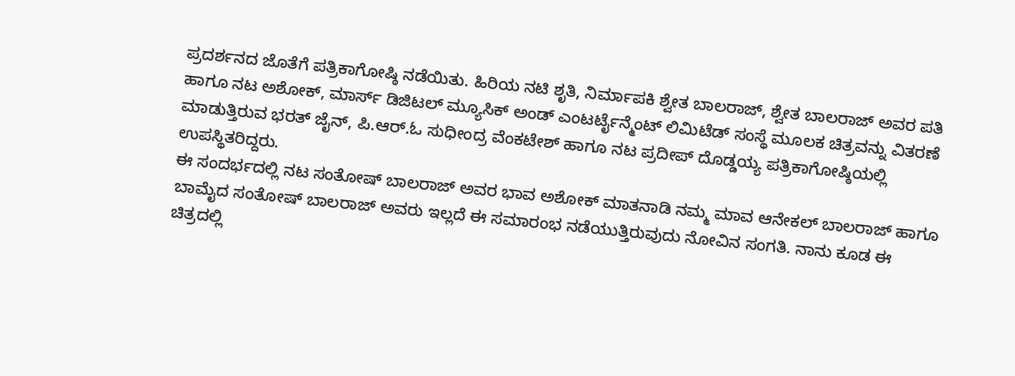ಪ್ರದರ್ಶನದ ಜೊತೆಗೆ ಪತ್ರಿಕಾಗೋಷ್ಠಿ ನಡೆಯಿತು. ಹಿರಿಯ ನಟಿ ಶೃತಿ, ನಿರ್ಮಾಪಕಿ ಶ್ವೇತ ಬಾಲರಾಜ್, ಶ್ವೇತ ಬಾಲರಾಜ್ ಅವರ ಪತಿ ಹಾಗೂ ನಟ ಅಶೋಕ್, ಮಾರ್ಸ್ ಡಿಜಿಟಲ್ ಮ್ಯೂಸಿಕ್ ಅಂಡ್ ಎಂಟರ್ಟೈನ್ಮೆಂಟ್ ಲಿಮಿಟೆಡ್ ಸಂಸ್ಥೆ ಮೂಲಕ ಚಿತ್ರವನ್ನು ವಿತರಣೆ ಮಾಡುತ್ತಿರುವ ಭರತ್ ಜೈನ್, ಪಿ.ಆರ್.ಓ ಸುಧೀಂದ್ರ ವೆಂಕಟೇಶ್ ಹಾಗೂ ನಟ ಪ್ರದೀಪ್ ದೊಡ್ಡಯ್ಯ ಪತ್ರಿಕಾಗೋಷ್ಠಿಯಲ್ಲಿ ಉಪಸ್ಥಿತರಿದ್ದರು.
ಈ ಸಂದರ್ಭದಲ್ಲಿ ನಟ ಸಂತೋಷ್ ಬಾಲರಾಜ್ ಅವರ ಭಾವ ಅಶೋಕ್ ಮಾತನಾಡಿ ನಮ್ಮ ಮಾವ ಆನೇಕಲ್ ಬಾಲರಾಜ್ ಹಾಗೂ ಬಾಮೈದ ಸಂತೋಷ್ ಬಾಲರಾಜ್ ಅವರು ಇಲ್ಲದೆ ಈ ಸಮಾರಂಭ ನಡೆಯುತ್ತಿರುವುದು ನೋವಿನ ಸಂಗತಿ. ನಾನು ಕೂಡ ಈ ಚಿತ್ರದಲ್ಲಿ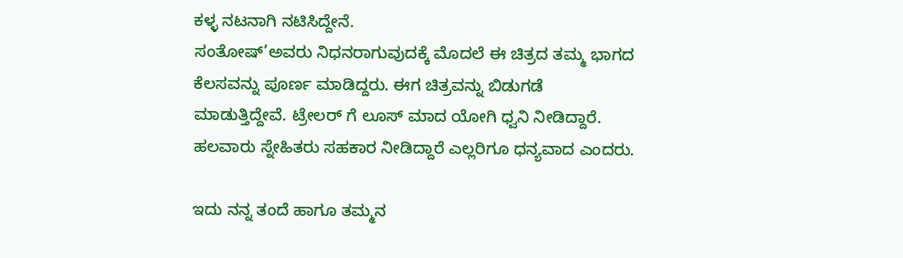ಕಳ್ಳ ನಟನಾಗಿ ನಟಿಸಿದ್ದೇನೆ.
ಸಂತೋಷ್’ಅವರು ನಿಧನರಾಗುವುದಕ್ಕೆ ಮೊದಲೆ ಈ ಚಿತ್ರದ ತಮ್ಮ ಭಾಗದ ಕೆಲಸವನ್ನು ಪೂರ್ಣ ಮಾಡಿದ್ದರು. ಈಗ ಚಿತ್ರವನ್ನು ಬಿಡುಗಡೆ ಮಾಡುತ್ತಿದ್ದೇವೆ. ಟ್ರೇಲರ್ ಗೆ ಲೂಸ್ ಮಾದ ಯೋಗಿ ಧ್ವನಿ ನೀಡಿದ್ದಾರೆ. ಹಲವಾರು ಸ್ನೇಹಿತರು ಸಹಕಾರ ನೀಡಿದ್ದಾರೆ ಎಲ್ಲರಿಗೂ ಧನ್ಯವಾದ ಎಂದರು.

ಇದು ನನ್ನ ತಂದೆ ಹಾಗೂ ತಮ್ಮನ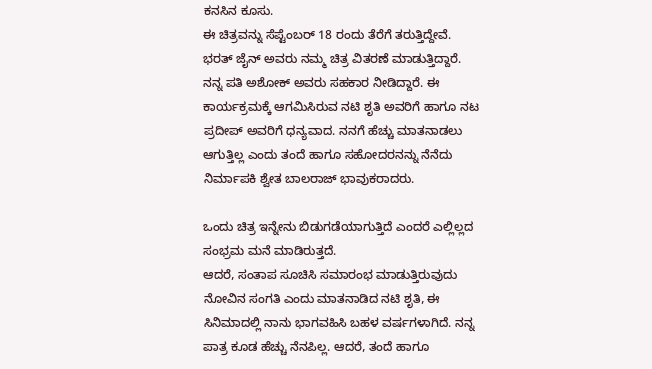ಕನಸಿನ ಕೂಸು.
ಈ ಚಿತ್ರವನ್ನು ಸೆಪ್ಟೆಂಬರ್ 18 ರಂದು ತೆರೆಗೆ ತರುತ್ತಿದ್ದೇವೆ. ಭರತ್ ಜೈನ್ ಅವರು ನಮ್ಮ ಚಿತ್ರ ವಿತರಣೆ ಮಾಡುತ್ತಿದ್ದಾರೆ. ನನ್ನ ಪತಿ ಅಶೋಕ್ ಅವರು ಸಹಕಾರ ನೀಡಿದ್ದಾರೆ. ಈ ಕಾರ್ಯಕ್ರಮಕ್ಕೆ ಆಗಮಿಸಿರುವ ನಟಿ ಶೃತಿ ಅವರಿಗೆ ಹಾಗೂ ನಟ ಪ್ರದೀಪ್ ಅವರಿಗೆ ಧನ್ಯವಾದ. ನನಗೆ ಹೆಚ್ಚು ಮಾತನಾಡಲು ಆಗುತ್ತಿಲ್ಲ ಎಂದು ತಂದೆ ಹಾಗೂ ಸಹೋದರನನ್ನು ನೆನೆದು ನಿರ್ಮಾಪಕಿ ಶ್ವೇತ ಬಾಲರಾಜ್ ಭಾವುಕರಾದರು.

ಒಂದು ಚಿತ್ರ ಇನ್ನೇನು ಬಿಡುಗಡೆಯಾಗುತ್ತಿದೆ ಎಂದರೆ ಎಲ್ಲಿಲ್ಲದ ಸಂಭ್ರಮ ಮನೆ ಮಾಡಿರುತ್ತದೆ.
ಆದರೆ, ಸಂತಾಪ ಸೂಚಿಸಿ ಸಮಾರಂಭ ಮಾಡುತ್ತಿರುವುದು ನೋವಿನ ಸಂಗತಿ ಎಂದು ಮಾತನಾಡಿದ ನಟಿ ಶೃತಿ, ಈ ಸಿನಿಮಾದಲ್ಲಿ ನಾನು ಭಾಗವಹಿಸಿ ಬಹಳ ವರ್ಷಗಳಾಗಿದೆ. ನನ್ನ ಪಾತ್ರ ಕೂಡ ಹೆಚ್ಚು ನೆನಪಿಲ್ಲ. ಆದರೆ, ತಂದೆ ಹಾಗೂ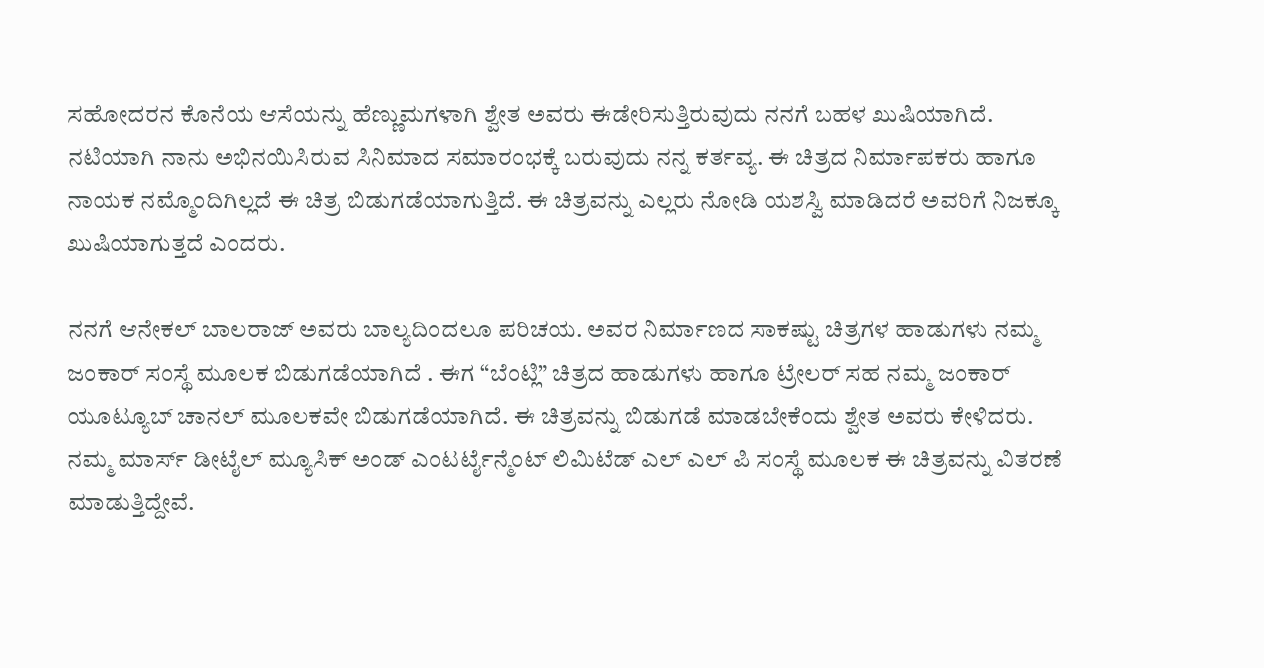ಸಹೋದರನ ಕೊನೆಯ ಆಸೆಯನ್ನು ಹೆಣ್ಣುಮಗಳಾಗಿ ಶ್ವೇತ ಅವರು ಈಡೇರಿಸುತ್ತಿರುವುದು ನನಗೆ ಬಹಳ ಖುಷಿಯಾಗಿದೆ.
ನಟಿಯಾಗಿ ನಾನು ಅಭಿನಯಿಸಿರುವ ಸಿನಿಮಾದ ಸಮಾರಂಭಕ್ಕೆ ಬರುವುದು ನನ್ನ ಕರ್ತವ್ಯ. ಈ ಚಿತ್ರದ ನಿರ್ಮಾಪಕರು ಹಾಗೂ ನಾಯಕ ನಮ್ಮೊಂದಿಗಿಲ್ಲದೆ ಈ ಚಿತ್ರ ಬಿಡುಗಡೆಯಾಗುತ್ತಿದೆ. ಈ ಚಿತ್ರವನ್ನು ಎಲ್ಲರು ನೋಡಿ ಯಶಸ್ವಿ ಮಾಡಿದರೆ ಅವರಿಗೆ ನಿಜಕ್ಕೂ ಖುಷಿಯಾಗುತ್ತದೆ ಎಂದರು.

ನನಗೆ ಆನೇಕಲ್ ಬಾಲರಾಜ್ ಅವರು ಬಾಲ್ಯದಿಂದಲೂ ಪರಿಚಯ. ಅವರ ನಿರ್ಮಾಣದ ಸಾಕಷ್ಟು ಚಿತ್ರಗಳ ಹಾಡುಗಳು ನಮ್ಮ ಜಂಕಾರ್ ಸಂಸ್ಥೆ ಮೂಲಕ ಬಿಡುಗಡೆಯಾಗಿದೆ . ಈಗ “ಬೆಂಟ್ಲಿ” ಚಿತ್ರದ ಹಾಡುಗಳು ಹಾಗೂ ಟ್ರೇಲರ್ ಸಹ ನಮ್ಮ ಜಂಕಾರ್ ಯೂಟ್ಯೂಬ್ ಚಾನಲ್ ಮೂಲಕವೇ ಬಿಡುಗಡೆಯಾಗಿದೆ. ಈ ಚಿತ್ರವನ್ನು ಬಿಡುಗಡೆ ಮಾಡಬೇಕೆಂದು ಶ್ವೇತ ಅವರು ಕೇಳಿದರು.
ನಮ್ಮ ಮಾರ್ಸ್ ಡೀಟೈಲ್ ಮ್ಯೂಸಿಕ್ ಅಂಡ್ ಎಂಟರ್ಟೈನ್ಮೆಂಟ್ ಲಿಮಿಟೆಡ್ ಎಲ್ ಎಲ್ ಪಿ ಸಂಸ್ಥೆ ಮೂಲಕ ಈ ಚಿತ್ರವನ್ನು ವಿತರಣೆ ಮಾಡುತ್ತಿದ್ದೇವೆ.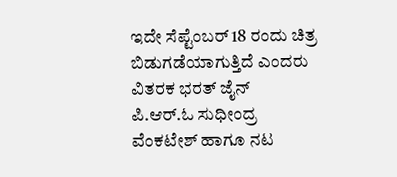ಇದೇ ಸೆಪ್ಟೆಂಬರ್ 18 ರಂದು ಚಿತ್ರ ಬಿಡುಗಡೆಯಾಗುತ್ತಿದೆ ಎಂದರು ವಿತರಕ ಭರತ್ ಜೈನ್
ಪಿ.ಆರ್.ಓ ಸುಧೀಂದ್ರ ವೆಂಕಟೇಶ್ ಹಾಗೂ ನಟ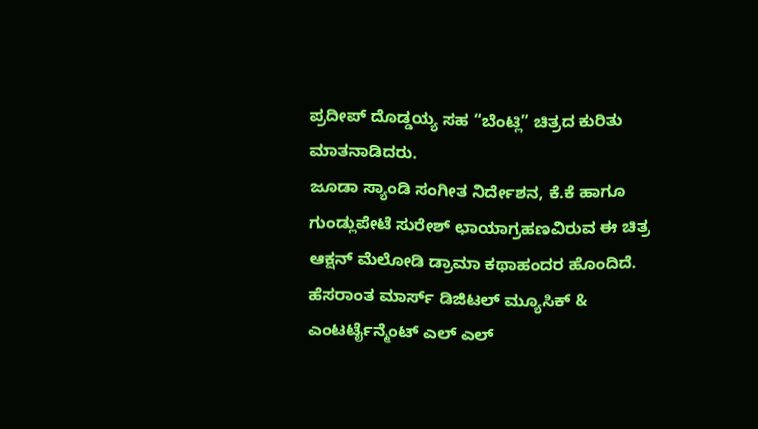ಪ್ರದೀಪ್ ದೊಡ್ಡಯ್ಯ ಸಹ “ಬೆಂಟ್ಲಿ” ಚಿತ್ರದ ಕುರಿತು ಮಾತನಾಡಿದರು.
ಜೂಡಾ ಸ್ಯಾಂಡಿ ಸಂಗೀತ ನಿರ್ದೇಶನ, ಕೆ.ಕೆ ಹಾಗೂ ಗುಂಡ್ಲುಪೇಟೆ ಸುರೇಶ್ ಛಾಯಾಗ್ರಹಣವಿರುವ ಈ ಚಿತ್ರ ಆಕ್ಷನ್ ಮೆಲೋಡಿ ಡ್ರಾಮಾ ಕಥಾಹಂದರ ಹೊಂದಿದೆ. ಹೆಸರಾಂತ ಮಾರ್ಸ್ ಡಿಜಿಟಲ್ ಮ್ಯೂಸಿಕ್ & ಎಂಟರ್ಟೈನ್ಮೆಂಟ್ ಎಲ್ ಎಲ್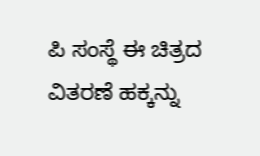ಪಿ ಸಂಸ್ಥೆ ಈ ಚಿತ್ರದ ವಿತರಣೆ ಹಕ್ಕನ್ನು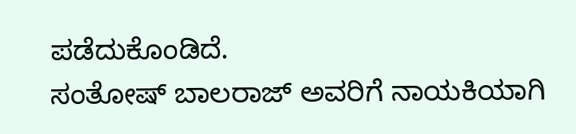ಪಡೆದುಕೊಂಡಿದೆ.
ಸಂತೋಷ್ ಬಾಲರಾಜ್ ಅವರಿಗೆ ನಾಯಕಿಯಾಗಿ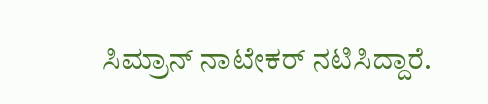ಸಿಮ್ರಾನ್ ನಾಟೇಕರ್ ನಟಿಸಿದ್ದಾರೆ.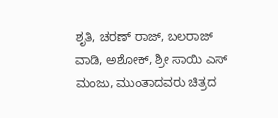ಶೃತಿ, ಚರಣ್ ರಾಜ್, ಬಲರಾಜ್ ವಾಡಿ, ಅಶೋಕ್, ಶ್ರೀ ಸಾಯಿ ಎಸ್ ಮಂಜು, ಮುಂತಾದವರು ಚಿತ್ರದ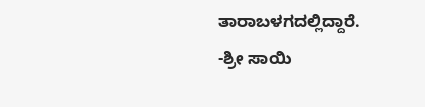ತಾರಾಬಳಗದಲ್ಲಿದ್ದಾರೆ.
-ಶ್ರೀ ಸಾಯಿ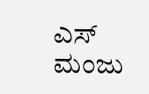ಎಸ್ ಮಂಜು